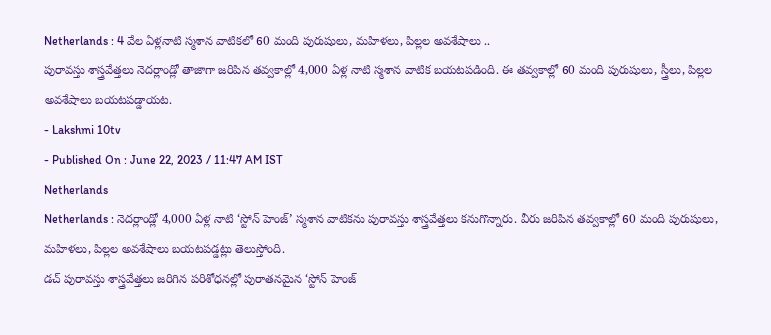Netherlands : 4 వేల ఏళ్లనాటి స్మశాన వాటికలో 60 మంది పురుషులు, మహిళలు, పిల్లల అవశేషాలు ..
పురావస్తు శాస్త్రవేత్తలు నెదర్లాండ్లో తాజాగా జరిపిన తవ్వకాల్లో 4,000 ఏళ్ల నాటి స్మశాన వాటిక బయటపడింది. ఈ తవ్వకాల్లో 60 మంది పురుషులు, స్త్రీలు, పిల్లల అవశేషాలు బయటపడ్డాయట.
- Lakshmi 10tv
- Published On : June 22, 2023 / 11:47 AM IST
Netherlands
Netherlands : నెదర్లాండ్లో 4,000 ఏళ్ల నాటి ‘స్టోన్ హెంజ్’ స్మశాన వాటికను పురావస్తు శాస్త్రవేత్తలు కనుగొన్నారు. వీరు జరిపిన తవ్వకాల్లో 60 మంది పురుషులు, మహిళలు, పిల్లల అవశేషాలు బయటపడ్డట్లు తెలుస్తోంది.
డచ్ పురావస్తు శాస్త్రవేత్తలు జరిగిన పరిశోధనల్లో పురాతనమైన ‘స్టోన్ హెంజ్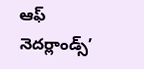ఆఫ్ నెదర్లాండ్స్’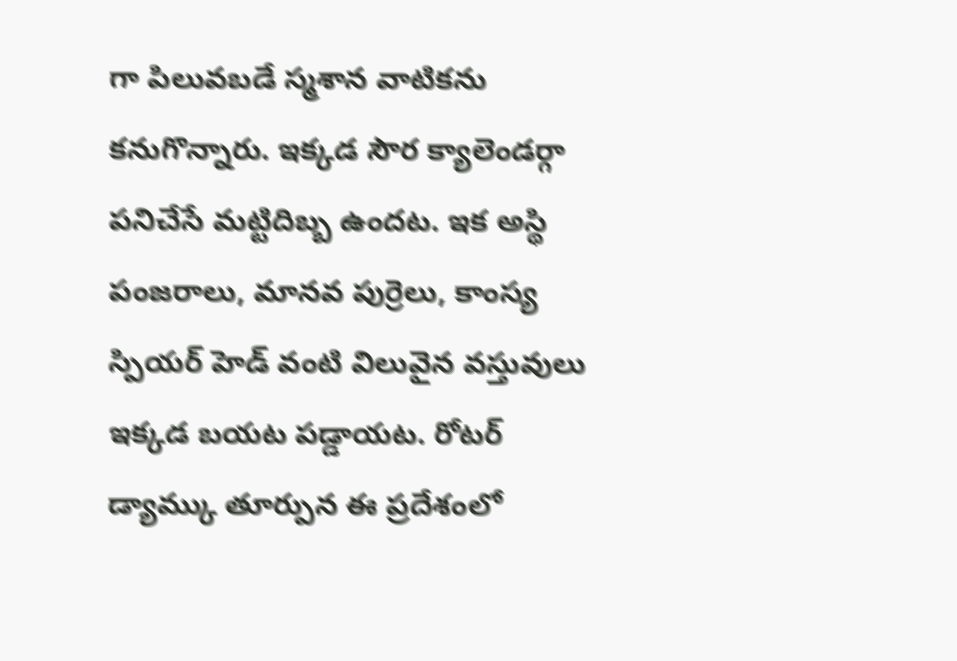గా పిలువబడే స్మశాన వాటికను కనుగొన్నారు. ఇక్కడ సౌర క్యాలెండర్గా పనిచేసే మట్టిదిబ్బ ఉందట. ఇక అస్థి పంజరాలు, మానవ పుర్రెలు, కాంస్య స్పియర్ హెడ్ వంటి విలువైన వస్తువులు ఇక్కడ బయట పడ్డాయట. రోటర్ డ్యామ్కు తూర్పున ఈ ప్రదేశంలో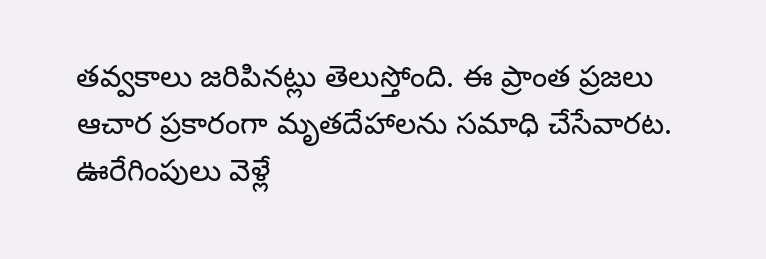తవ్వకాలు జరిపినట్లు తెలుస్తోంది. ఈ ప్రాంత ప్రజలు ఆచార ప్రకారంగా మృతదేహాలను సమాధి చేసేవారట. ఊరేగింపులు వెళ్లే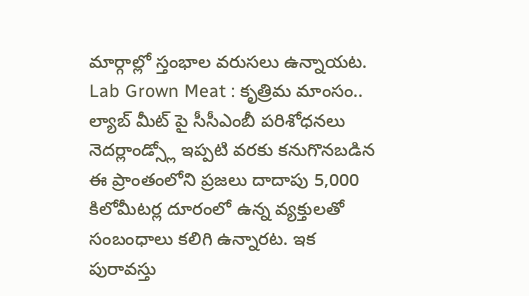మార్గాల్లో స్తంభాల వరుసలు ఉన్నాయట.
Lab Grown Meat : కృత్రిమ మాంసం.. ల్యాబ్ మీట్ పై సీసీఎంబీ పరిశోధనలు
నెదర్లాండ్స్లో ఇప్పటి వరకు కనుగొనబడిన ఈ ప్రాంతంలోని ప్రజలు దాదాపు 5,000 కిలోమీటర్ల దూరంలో ఉన్న వ్యక్తులతో సంబంధాలు కలిగి ఉన్నారట. ఇక పురావస్తు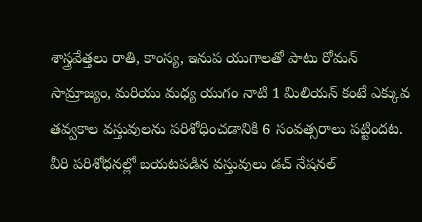శాస్త్రవేత్తలు రాతి, కాంస్య, ఇనుప యుగాలతో పాటు రోమన్ సామ్రాజ్యం, మరియు మధ్య యుగం నాటి 1 మిలియన్ కంటే ఎక్కువ తవ్వకాల వస్తువులను పరిశోధించడానికి 6 సంవత్సరాలు పట్టిందట. వీరి పరిశోధనల్లో బయటపడిన వస్తువులు డచ్ నేషనల్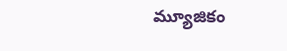మ్యూజికం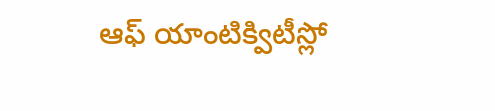ఆఫ్ యాంటిక్విటీస్లో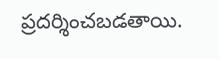ప్రదర్శించబడతాయి.